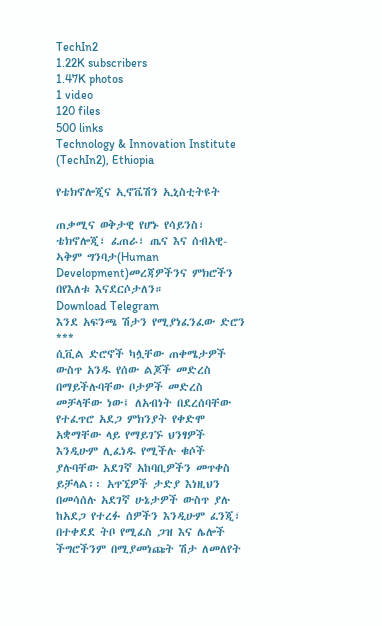TechIn2
1.22K subscribers
1.47K photos
1 video
120 files
500 links
Technology & Innovation Institute (TechIn2), Ethiopia

የቴክኖሎጂና ኢኖቬሽን ኢኒስቲትዩት

ጠቃሚና ወቅታዊ የሆኑ የሳይንስ፣ ቴክኖሎጂ፣ ፈጠራ፣ ጤና እና ሰብአዊ-ኣቅም ግንባታ(Human Development)መረጃዎችንና ምክሮችን በየእለቱ እናደርሶታለን።
Download Telegram
እንደ አፍንጫ ሽታን የሚያነፈንፈው ድሮን
***
ሲቪል ድሮኖች ካሏቸው ጠቀሜታዎች ውስጥ አንዱ የሰው ልጆች መድረስ በማይችሉባቸው ቦታዎች መድረስ መቻላቸው ነው፤ ለአብነት በደረሰባቸው የተፈጥሮ አደጋ ምክንያት የቀድሞ አቋማቸው ላይ የማይገኙ ህንፃዎች እንዲሁም ሊፈነዱ የሚችሉ ቁሶች ያሉባቸው አደገኛ አከባቢዎችን መጥቀስ ይቻላል፡፡ አጥኚዎች ታድያ እነዚህን በመሳሰሉ አደገኛ ሁኔታዎች ውስጥ ያሉ ከአደጋ የተረፉ ሰዎችን እንዲሁም ፈንጂ፣ በተቀደደ ትቦ የሚፈስ ጋዝ እና ሌሎች ችግሮችንም በሚያመነጩት ሽታ ለመለየት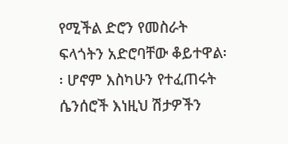የሚችል ድሮን የመስራት ፍላጎትን አድሮባቸው ቆይተዋል፡፡ ሆኖም እስካሁን የተፈጠሩት ሴንሰሮች እነዚህ ሽታዎችን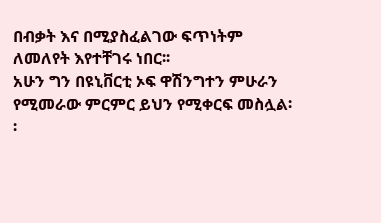በብቃት እና በሚያስፈልገው ፍጥነትም ለመለየት እየተቸገሩ ነበር፡፡
አሁን ግን በዩኒቨርቲ ኦፍ ዋሽንግተን ምሁራን የሚመራው ምርምር ይህን የሚቀርፍ መስሏል፡፡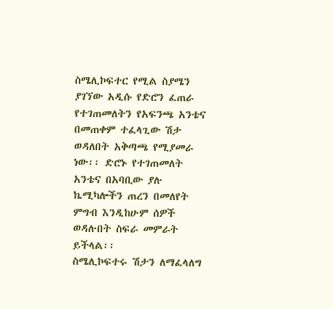ስሜሊኮፍተር የሚል ስያሜን ያገኘው አዲሱ የድሮን ፈጠራ የተገጠመለትን የአፍንጫ አንቴና በመጠቀም ተፈላጊው ሽታ ወዳለበት አቅጣጫ የሚያመራ ነው፡፡ ድሮኑ የተገጠመለት አንቴና በአባቢው ያሉ ኬሚካሎችን ጠረን በመለየት ምግብ እንዲከሁም ሰዎች ወዳሉበት ስፍራ መምራት ይችላል፡፡
ስሜሊኮፍተሩ ሽታን ለማፈላለግ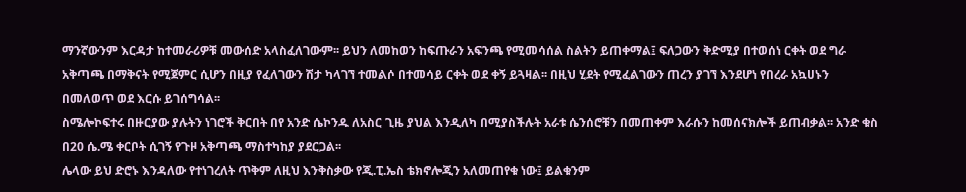ማንኛውንም እርዳታ ከተመራሪዎቹ መውሰድ አላስፈለገውም፡፡ ይህን ለመከወን ከፍጡራን አፍንጫ የሚመሳሰል ስልትን ይጠቀማል፤ ፍለጋውን ቅድሚያ በተወሰነ ርቀት ወደ ግራ አቅጣጫ በማቅናት የሚጀምር ሲሆን በዚያ የፈለገውን ሽታ ካላገኘ ተመልሶ በተመሳይ ርቀት ወደ ቀኝ ይጓዛል፡፡ በዚህ ሂደት የሚፈልገውን ጠረን ያገኘ እንደሆነ የበረራ አኳሀኑን በመለወጥ ወደ እርሱ ይገሰግሳል፡፡
ስሜሎኮፍተሩ በዙርያው ያሉትን ነገሮች ቅርበት በየ አንድ ሴኮንዱ ለአስር ጊዜ ያህል እንዲለካ በሚያስችሉት አራቱ ሴንሰሮቹን በመጠቀም እራሱን ከመሰናክሎች ይጠብቃል፡፡ አንድ ቁስ በ20 ሴ.ሜ ቀርቦት ሲገኝ የጉዞ አቅጣጫ ማስተካከያ ያደርጋል፡፡
ሌላው ይህ ድሮኑ እንዳለው የተነገረለት ጥቅም ለዚህ እንቅስቃው የጂ.ፒ.ኤስ ቴክኖሎጂን አለመጠየቁ ነው፤ ይልቁንም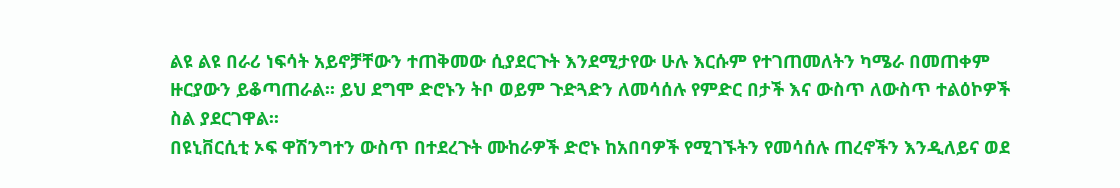ልዩ ልዩ በራሪ ነፍሳት አይኖቻቸውን ተጠቅመው ሲያደርጉት እንደሚታየው ሁሉ እርሱም የተገጠመለትን ካሜራ በመጠቀም ዙርያውን ይቆጣጠራል፡፡ ይህ ደግሞ ድሮኑን ትቦ ወይም ጉድጓድን ለመሳሰሉ የምድር በታች እና ውስጥ ለውስጥ ተልዕኮዎች ስል ያደርገዋል፡፡
በዩኒቨርሲቲ ኦፍ ዋሽንግተን ውስጥ በተደረጉት ሙከራዎች ድሮኑ ከአበባዎች የሚገኙትን የመሳሰሉ ጠረኖችን እንዲለይና ወደ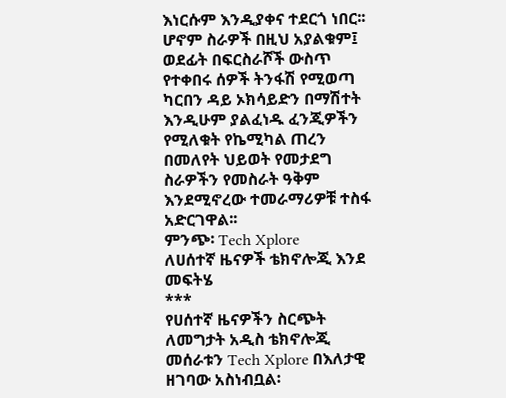እነርሱም እንዲያቀና ተደርጎ ነበር፡፡ ሆኖም ስራዎች በዚህ አያልቁም፤ ወደፊት በፍርስራሾች ውስጥ የተቀበሩ ሰዎች ትንፋሽ የሚወጣ ካርበን ዳይ ኦክሳይድን በማሽተት እንዲሁም ያልፈነዱ ፈንጂዎችን የሚለቁት የኬሚካል ጠረን በመለየት ህይወት የመታደግ ስራዎችን የመስራት ዓቅም እንደሚኖረው ተመራማሪዎቹ ተስፋ አድርገዋል፡፡
ምንጭ፡ Tech Xplore
ለሀሰተኛ ዜናዎች ቴክኖሎጂ እንደ መፍትሄ
***
የሀሰተኛ ዜናዎችን ስርጭት ለመግታት አዲስ ቴክኖሎጂ መሰራቱን Tech Xplore በእለታዊ ዘገባው አስነብቧል፡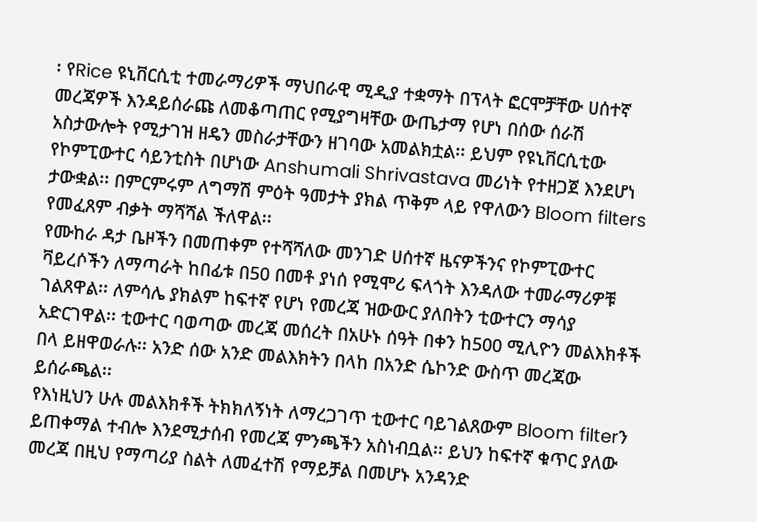፡ የRice ዩኒቨርሲቲ ተመራማሪዎች ማህበራዊ ሚዲያ ተቋማት በፕላት ፎርሞቻቸው ሀሰተኛ መረጃዎች እንዳይሰራጩ ለመቆጣጠር የሚያግዛቸው ውጤታማ የሆነ በሰው ሰራሽ አስታውሎት የሚታገዝ ዘዴን መስራታቸውን ዘገባው አመልክቷል፡፡ ይህም የዩኒቨርሲቲው የኮምፒውተር ሳይንቲስት በሆነው Anshumali Shrivastava መሪነት የተዘጋጀ እንደሆነ ታውቋል፡፡ በምርምሩም ለግማሽ ምዕት ዓመታት ያክል ጥቅም ላይ የዋለውን Bloom filters የመፈጸም ብቃት ማሻሻል ችለዋል፡፡
የሙከራ ዳታ ቤዞችን በመጠቀም የተሻሻለው መንገድ ሀሰተኛ ዜናዎችንና የኮምፒውተር ቫይረሶችን ለማጣራት ከበፊቱ በ50 በመቶ ያነሰ የሚሞሪ ፍላጎት እንዳለው ተመራማሪዎቹ ገልጸዋል፡፡ ለምሳሌ ያክልም ከፍተኛ የሆነ የመረጃ ዝውውር ያለበትን ቲውተርን ማሳያ አድርገዋል፡፡ ቲውተር ባወጣው መረጃ መሰረት በአሁኑ ሰዓት በቀን ከ500 ሚሊዮን መልእክቶች በላ ይዘዋወራሉ፡፡ አንድ ሰው አንድ መልእክትን በላከ በአንድ ሴኮንድ ውስጥ መረጃው ይሰራጫል፡፡
የእነዚህን ሁሉ መልእክቶች ትክክለኝነት ለማረጋገጥ ቲውተር ባይገልጸውም Bloom filterን ይጠቀማል ተብሎ እንደሚታሰብ የመረጃ ምንጫችን አስነብቧል፡፡ ይህን ከፍተኛ ቁጥር ያለው መረጃ በዚህ የማጣሪያ ስልት ለመፈተሽ የማይቻል በመሆኑ አንዳንድ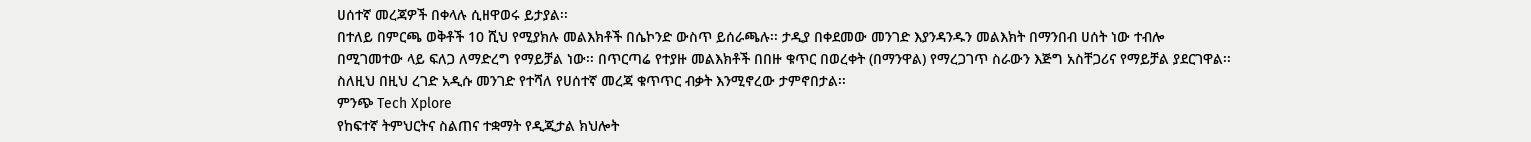ሀሰተኛ መረጃዎች በቀላሉ ሲዘዋወሩ ይታያል፡፡
በተለይ በምርጫ ወቅቶች 10 ሺህ የሚያክሉ መልእክቶች በሴኮንድ ውስጥ ይሰራጫሉ፡፡ ታዲያ በቀደመው መንገድ እያንዳንዱን መልእክት በማንበብ ሀሰት ነው ተብሎ በሚገመተው ላይ ፍለጋ ለማድረግ የማይቻል ነው፡፡ በጥርጣሬ የተያዙ መልእክቶች በበዙ ቁጥር በወረቀት (በማንዋል) የማረጋገጥ ስራውን እጅግ አስቸጋሪና የማይቻል ያደርገዋል፡፡ ስለዚህ በዚህ ረገድ አዲሱ መንገድ የተሻለ የሀሰተኛ መረጃ ቁጥጥር ብቃት እንሚኖረው ታምኖበታል፡፡
ምንጭ Tech Xplore
የከፍተኛ ትምህርትና ስልጠና ተቋማት የዲጂታል ክህሎት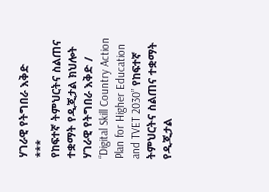ሃገራዊ የትግበራ እቅድ
***
የከፍተኛ ትምህርትና ስልጠና ተቋማት የዲጂታል ክህሎት ሃገራዊ የትግበራ እቅድ / “Digital Skill Country Action Plan for Higher Education and TVET 2030” የከፍተኛ ትምህርትና ስልጠና ተቋማት የዲጂታል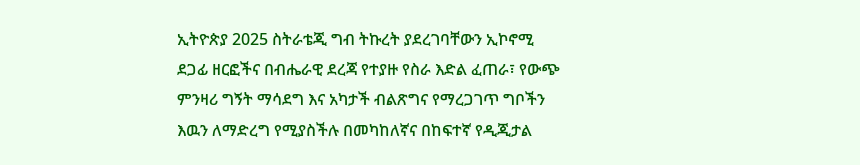ኢትዮጵያ 2025 ስትራቴጂ ግብ ትኩረት ያደረገባቸውን ኢኮኖሚ ደጋፊ ዘርፎችና በብሔራዊ ደረጃ የተያዙ የስራ እድል ፈጠራ፣ የውጭ ምንዛሪ ግኝት ማሳደግ እና አካታች ብልጽግና የማረጋገጥ ግቦችን እዉን ለማድረግ የሚያስችሉ በመካከለኛና በከፍተኛ የዲጂታል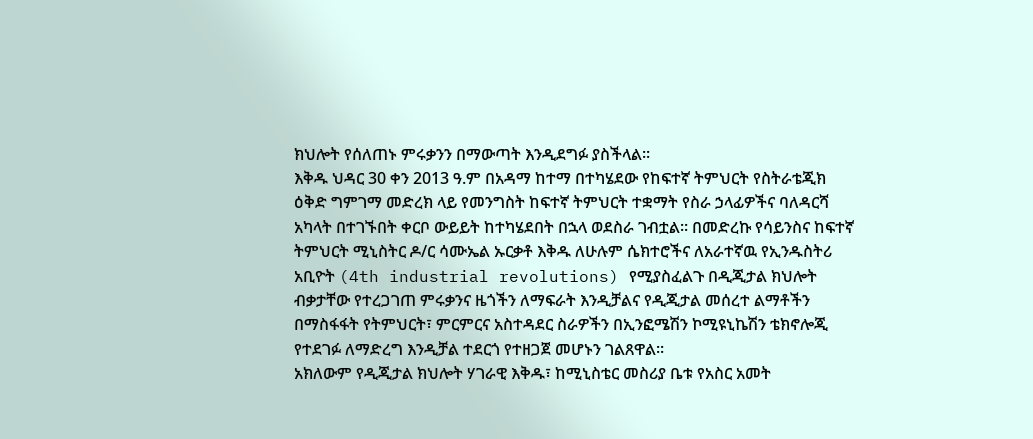ክህሎት የሰለጠኑ ምሩቃንን በማውጣት እንዲደግፉ ያስችላል፡፡
እቅዱ ህዳር 30 ቀን 2013 ዓ.ም በአዳማ ከተማ በተካሄደው የከፍተኛ ትምህርት የስትራቴጂክ ዕቅድ ግምገማ መድረክ ላይ የመንግስት ከፍተኛ ትምህርት ተቋማት የስራ ኃላፊዎችና ባለዳርሻ አካላት በተገኙበት ቀርቦ ውይይት ከተካሄደበት በኋላ ወደስራ ገብቷል፡፡ በመድረኩ የሳይንስና ከፍተኛ ትምህርት ሚኒስትር ዶ/ር ሳሙኤል ኡርቃቶ እቅዱ ለሁሉም ሴክተሮችና ለአራተኛዉ የኢንዱስትሪ አቢዮት (4th industrial revolutions) የሚያስፈልጉ በዲጂታል ክህሎት ብቃታቸው የተረጋገጠ ምሩቃንና ዜጎችን ለማፍራት እንዲቻልና የዲጂታል መሰረተ ልማቶችን በማስፋፋት የትምህርት፣ ምርምርና አስተዳደር ስራዎችን በኢንፎሜሽን ኮሚዩኒኬሽን ቴክኖሎጂ የተደገፉ ለማድረግ እንዲቻል ተደርጎ የተዘጋጀ መሆኑን ገልጸዋል።
አክለውም የዲጂታል ክህሎት ሃገራዊ እቅዱ፣ ከሚኒስቴር መስሪያ ቤቱ የአስር አመት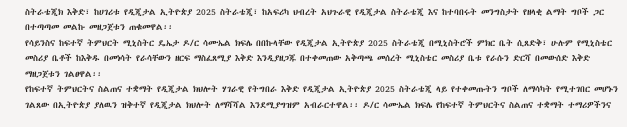ስትራቴጂክ እቅድ፣ ከሀገሪቱ የዲጂታል ኢትዮጵያ 2025 ስትራቴጂ፣ ከአፍሪካ ህብረት አህጉራዊ የዲጂታል ስትራቴጂ እና ከተባበሩት መንግስታት የዘላቂ ልማት ግቦች ጋር በተጣጣመ መልኩ መዘጋጀቱን ጠቁመዋል፡፡
የሳይንስና ከፍተኛ ትምህርት ሚኒስትር ዴኤታ ዶ/ር ሳሙኤል ክፍሌ በበኩላቸው የዲጂታል ኢትዮጵያ 2025 ስትራቴጂ በሚኒስትሮች ምክር ቤት ሲጸድቅ፣ ሁሉም የሚኒስቴር መስሪያ ቤቶች ከእቅዱ በመነሳት የራሳቸውን ዘርፍ ማስፈጸሚያ እቅድ እንዲያዘጋጁ በተቀመጠው አቅጣጫ መሰረት ሚኒስቴር መስሪያ ቤቱ የራሱን ድርሻ በመውሰድ እቅድ ማዘጋጀቱን ገልፀዋል፡፡
የከፍተኛ ትምህርትና ስልጠና ተቋማት የዲጂታል ክህሎት ሃገራዊ የትግበራ እቅድ የዲጂታል ኢትዮጵያ 2025 ስትራቴጂ ላይ የተቀመጡትን ግቦች ለማሳካት የሚተገበር መሆኑን ገልጸው በኢትዮጵያ ያለዉን ዝቅተኛ የዲጂታል ክህሎት ለማሻሻል እንደሚያግዝም አብራርተዋል፡፡ ዶ/ር ሳሙኤል ክፍሌ የከፍተኛ ትምህርትና ስልጠና ተቋማት ተማሪዎችንና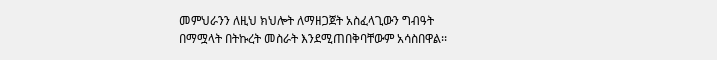መምህራንን ለዚህ ክህሎት ለማዘጋጀት አስፈላጊውን ግብዓት በማሟላት በትኩረት መስራት እንደሚጠበቅባቸውም አሳስበዋል፡፡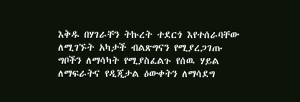እቅዱ በሃገራቸን ትኩረት ተደርጎ እየተሰራባቸው ለሚገኙት አካታች ብልጽግናን የሚያረጋገጡ ግቦችን ለማሳካት የሚያስፈልጉ የሰዉ ሃይል ለማፍራትና የዲጂታል ዕውቀትን ለማሳደግ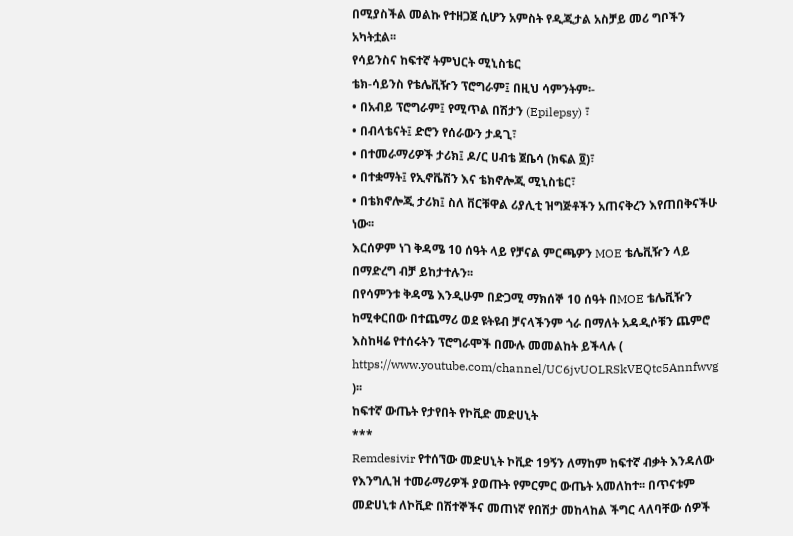በሚያስችል መልኩ የተዘጋጀ ሲሆን አምስት የዲጂታል አስቻይ መሪ ግቦችን አካትቷል፡፡
የሳይንስና ከፍተኛ ትምህርት ሚኒስቴር
ቴክ-ሳይንስ የቴሌቪዥን ፕሮግራም፤ በዚህ ሳምንትም፡-
• በአብይ ፕሮግራም፤ የሚጥል በሽታን (Epilepsy) ፣
• በብላቴናት፤ ድሮን የሰራውን ታዳጊ፣
• በተመራማሪዎች ታሪክ፤ ዶ/ር ሀብቴ ጀቤሳ (ክፍል ፬)፣
• በተቋማት፤ የኢኖቬሽን እና ቴክኖሎጂ ሚኒስቴር፣
• በቴክኖሎጂ ታሪክ፤ ስለ ቨርቹዋል ሪያሊቲ ዝግጅቶችን አጠናቅረን እየጠበቅናችሁ ነው፡፡
እርሰዎም ነገ ቅዳሜ 10 ሰዓት ላይ የቻናል ምርጫዎን MOE ቴሌቪዥን ላይ በማድረግ ብቻ ይከታተሉን፡፡
በየሳምንቱ ቅዳሜ እንዲሁም በድጋሚ ማክሰኞ 10 ሰዓት በMOE ቴሌቪዥን ከሚቀርበው በተጨማሪ ወደ ዩትዩብ ቻናላችንም ጎራ በማለት አዳዲሶቹን ጨምሮ እስከዛሬ የተሰሩትን ፕሮግራሞች በሙሉ መመልከት ይችላሉ ( https://www.youtube.com/channel/UC6jvUOLRSkVEQtc5Annfwvg )፡፡
ከፍተኛ ውጤት የታየበት የኮቪድ መድሀኒት
***
Remdesivir የተሰኘው መድሀኒት ኮቪድ 19ኝን ለማከም ከፍተኛ ብቃት እንዳለው የእንግሊዝ ተመራማሪዎች ያወጡት የምርምር ውጤት አመለከተ፡፡ በጥናቱም መድሀኒቱ ለኮቪድ በሽተኞችና መጠነኛ የበሽታ መከላከል ችግር ላለባቸው ሰዎች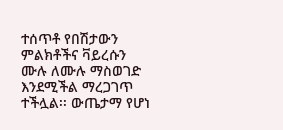ተሰጥቶ የበሽታውን ምልክቶችና ቫይረሱን ሙሉ ለሙሉ ማስወገድ እንደሚችል ማረጋገጥ ተችሏል፡፡ ውጤታማ የሆነ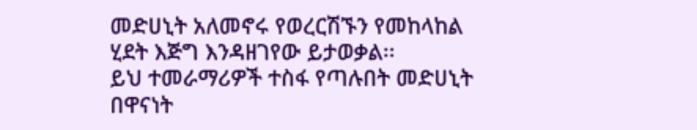መድሀኒት አለመኖሩ የወረርሽኙን የመከላከል ሂደት እጅግ እንዳዘገየው ይታወቃል፡፡
ይህ ተመራማሪዎች ተስፋ የጣሉበት መድሀኒት በዋናነት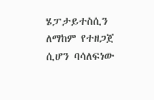ሄፓታይተስሲን ለማከም የተዘጋጀ ሲሆን ባሳለፍነው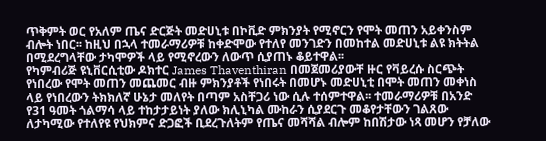ጥቅምት ወር የአለም ጤና ድርጅት መድሀኒቱ በኮቪድ ምክንያት የሚኖርን የሞት መጠን አይቀንስም ብሎት ነበር፡፡ ከዚህ በኋላ ተመራማሪዎቹ ከቀድሞው የተለየ መንገድን በመከተል መድሀኒቱ ልዩ ክትትል በሚደረግላቸው ታካሞዎች ላይ የሚኖረውን ለውጥ ሲያጠኑ ቆይተዋል፡፡
የካምብሪጅ ዩኒቨርሲቲው ዶክተር James Thaventhiran በመጀመሪያውቸ ዙር የቫይረሱ ስርጭት የነበረው የሞት መጠን መጨመር ብዙ ምክንያቶች የነበሩት በመሆኑ መድሀኒቲ በሞት መጠን መቀነስ ላይ የነበረውን ትክክለኛ ሁኔታ መለየት በጣም አስቸጋሪ ነው ሲሉ ተሰምተዋል፡፡ ተመራማሪዎቹ በአንድ የ31 ዓመት ጎልማሳ ላይ ተከታታይነት ያለው ክሊኒካል ሙከራን ሲያደርጉ መቆየታቸውን ገልጸው ለታካሚው የተለየዩ የህክምና ድጋፎች ቢደረጉለትም የጤና መሻሻል ብሎም ከበሽታው ነጻ መሆን የቻለው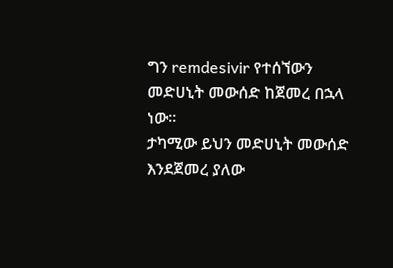ግን remdesivir የተሰኘውን መድሀኒት መውሰድ ከጀመረ በኋላ ነው፡፡
ታካሚው ይህን መድሀኒት መውሰድ እንደጀመረ ያለው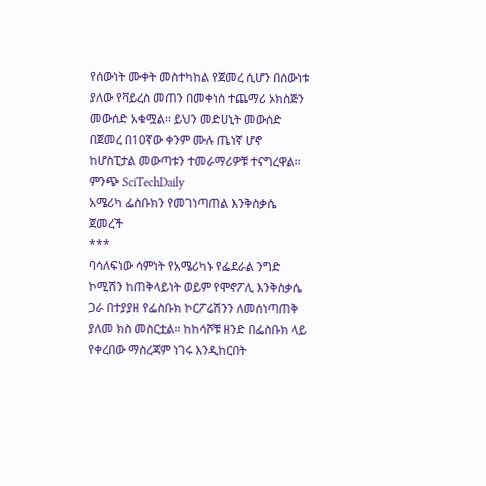የሰውነት ሙቀት መስተካከል የጀመረ ሲሆን በሰውነቱ ያለው የቫይረስ መጠን በመቀነስ ተጨማሪ ኦክስጅን መውሰድ አቁሟል፡፡ ይህን መድሀኒት መውሰድ በጀመረ በ10ኛው ቀንም ሙሉ ጤነኛ ሆኖ ከሆስፒታል መውጣቱን ተመራማሪዎቹ ተናግረዋል፡፡
ምንጭ SciTechDaily
አሜሪካ ፌስቡክን የመገነጣጠል እንቅስቃሴ ጀመረች
***
ባሳለፍነው ሳምነት የአሜሪካኑ የፌደራል ንግድ ኮሚሽን ከጠቅላይነት ወይም የሞኖፖሊ እንቅስቃሴ ጋራ በተያያዘ የፌስቡክ ኮርፖሬሽንን ለመሰነጣጠቅ ያለመ ክስ መስርቷል፡፡ ከከሳሾቹ ዘንድ በፌስቡክ ላይ የቀረበው ማስረጃም ነገሩ እንዲከርበት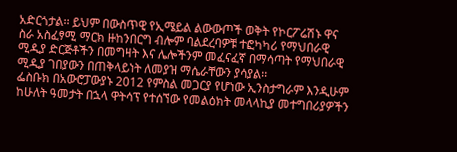አድርጎታል፡፡ ይህም በውስጥዊ የኢሜይል ልውውጦች ወቅት የኮርፖሬሽኑ ዋና ስራ አስፈፃሚ ማርክ ዙከንበርግ ብሎም ባልደረባዎቹ ተፎካካሪ የማህበራዊ ሚዲያ ድርጅቶችን በመግዛት እና ሌሎችንም መፈናፈኛ በማሳጣት የማህበራዊ ሚዲያ ገበያውን በጠቅላይነት ለመያዝ ማሴራቸውን ያሳያል፡፡
ፌስቡክ በአውሮፓውያኑ 2012 የምስል መጋርያ የሆነው ኢንስታግራም እንዲሁም ከሁለት ዓመታት በኋላ ዋትሳፕ የተሰኘው የመልዕክት መላላኪያ መተግበሪያዎችን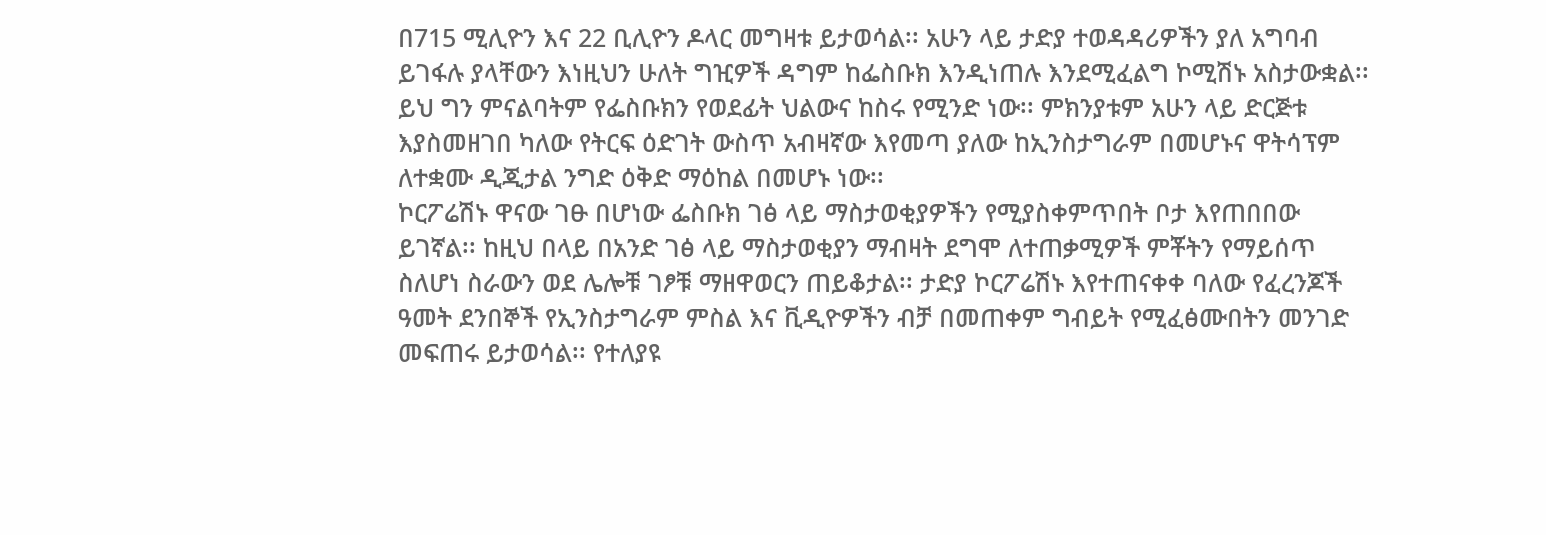በ715 ሚሊዮን እና 22 ቢሊዮን ዶላር መግዛቱ ይታወሳል፡፡ አሁን ላይ ታድያ ተወዳዳሪዎችን ያለ አግባብ ይገፋሉ ያላቸውን እነዚህን ሁለት ግዢዎች ዳግም ከፌስቡክ እንዲነጠሉ እንደሚፈልግ ኮሚሽኑ አስታውቋል፡፡ ይህ ግን ምናልባትም የፌስቡክን የወደፊት ህልውና ከስሩ የሚንድ ነው፡፡ ምክንያቱም አሁን ላይ ድርጅቱ እያስመዘገበ ካለው የትርፍ ዕድገት ውስጥ አብዛኛው እየመጣ ያለው ከኢንስታግራም በመሆኑና ዋትሳፕም ለተቋሙ ዲጂታል ንግድ ዕቅድ ማዕከል በመሆኑ ነው፡፡
ኮርፖሬሽኑ ዋናው ገፁ በሆነው ፌስቡክ ገፅ ላይ ማስታወቂያዎችን የሚያስቀምጥበት ቦታ እየጠበበው ይገኛል፡፡ ከዚህ በላይ በአንድ ገፅ ላይ ማስታወቂያን ማብዛት ደግሞ ለተጠቃሚዎች ምቾትን የማይሰጥ ስለሆነ ስራውን ወደ ሌሎቹ ገፆቹ ማዘዋወርን ጠይቆታል፡፡ ታድያ ኮርፖሬሽኑ እየተጠናቀቀ ባለው የፈረንጆች ዓመት ደንበኞች የኢንስታግራም ምስል እና ቪዲዮዎችን ብቻ በመጠቀም ግብይት የሚፈፅሙበትን መንገድ መፍጠሩ ይታወሳል፡፡ የተለያዩ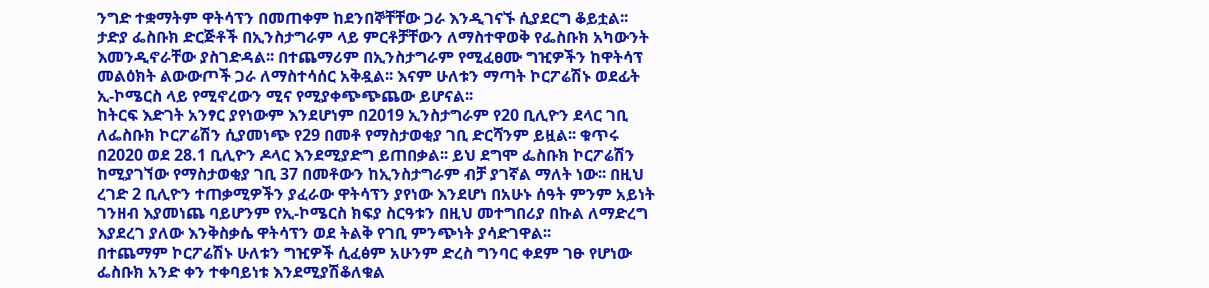ንግድ ተቋማትም ዋትሳፕን በመጠቀም ከደንበኞቸቸው ጋራ እንዲገናኙ ሲያደርግ ቆይቷል፡፡ ታድያ ፌስቡክ ድርጅቶች በኢንስታግራም ላይ ምርቶቻቸውን ለማስተዋወቅ የፌስቡክ አካውንት እመንዲኖራቸው ያስገድዳል፡፡ በተጨማሪም በኢንስታግራም የሚፈፀሙ ግዢዎችን ከዋትሳፕ መልዕክት ልውውጦች ጋራ ለማስተሳሰር አቅዷል፡፡ እናም ሁለቱን ማጣት ኮርፖሬሽኑ ወደፊት ኢ-ኮሜርስ ላይ የሚኖረውን ሚና የሚያቀጭጭጨው ይሆናል፡፡
ከትርፍ እድገት አንፃር ያየነውም እንደሆነም በ2019 ኢንስታግራም የ20 ቢሊዮን ደላር ገቢ ለፌስቡክ ኮርፖሬሽን ሲያመነጭ የ29 በመቶ የማስታወቂያ ገቢ ድርሻንም ይዟል፡፡ ቁጥሩ በ2020 ወደ 28.1 ቢሊዮን ዶላር እንደሚያድግ ይጠበቃል፡፡ ይህ ደግሞ ፌስቡክ ኮርፖሬሽን ከሚያገኘው የማስታወቂያ ገቢ 37 በመቶውን ከኢንስታግራም ብቻ ያገኛል ማለት ነው፡፡ በዚህ ረገድ 2 ቢሊዮን ተጠቃሚዎችን ያፈራው ዋትሳፕን ያየነው እንደሆነ በአሁኑ ሰዓት ምንም አይነት ገንዘብ እያመነጨ ባይሆንም የኢ-ኮሜርስ ክፍያ ስርዓቱን በዚህ መተግበሪያ በኩል ለማድረግ እያደረገ ያለው እንቅስቃሴ ዋትሳፕን ወደ ትልቅ የገቢ ምንጭነት ያሳድገዋል፡፡
በተጨማም ኮርፖሬሽኑ ሁለቱን ግዢዎች ሲፈፅም አሁንም ድረስ ግንባር ቀደም ገፁ የሆነው ፌስቡክ አንድ ቀን ተቀባይነቱ እንደሚያሽቆለቁል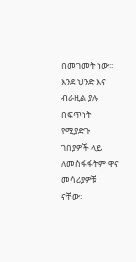በመገመት ነው፡፡ እንደ ህንድ እና ብራዚል ያሉ በፍጥነት የሚያድጉ ገበያዎች ላይ ለመስፋፋትም ዋና መሳሪያዎቹ ናቸው፡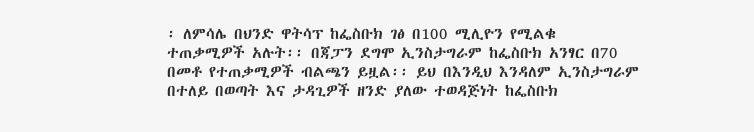፡ ለምሳሌ በህንድ ዋትሳፕ ከፌስቡክ ገፅ በ100 ሚሊዮን የሚልቁ ተጠቃሚዎች አሉት፡፡ በጃፓን ደግሞ ኢንስታግራም ከፌስቡክ አንፃር በ70 በመቶ የተጠቃሚዎች ብልጫን ይዟል፡፡ ይህ በእንዲህ እንዳለም ኢንስታግራም በተለይ በወጣት እና ታዳጊዎች ዘንድ ያለው ተወዳጅነት ከፌስቡክ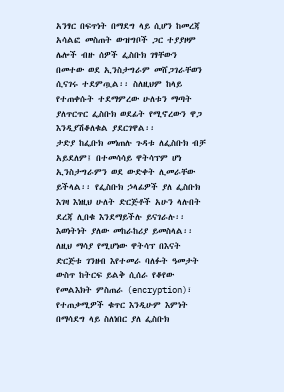አንፃር በፍጥነት በማደግ ላይ ሲሆን ከመረጃ አሳልፎ መስጠት ውዝግቦች ጋር ተያያዞም ሌሎች ብዙ ሰዎች ፌስቡክ ገፃቸውን በመተው ወደ ኢንስታግራም መሸጋገራቸወን ሲናገሩ ተደምጧል፡፡ ስለዚህም ከላይ የተጠቀሱት ተደማምረው ሁለቱን ማጣት ያለጥርጥር ፌስቡክ ወደፊት የሚኖረውን ዋጋ እንዲያሽቆለቁል ያደርገዋል፡፡
ታድያ ከፌቡክ መነጠሉ ጉዳቱ ለፌስቡክ ብቻ አይደለም፤ በተመሳሳይ ዋትሳፕም ሆነ ኢንስታግራምን ወደ ውድቀት ሊመራቸው ይችላል፡፡ የፌስቡክ ኃላፊዎች ያለ ፌስቡክ እገዛ እነዚህ ሁለት ድርጅቶች አሁን ላሉበት ደረጃ ሊበቁ እንደማይችሉ ይናገራሉ፡፡ እወነትነት ያለው መከራከሪያ ይመስላል፡፡ ለዚህ ማሳያ የሚሆነው ዋትሳፕ በእናት ድርጅቱ ገንዘብ እየተመራ ባለፉት ዓመታት ውስጥ ከትርፍ ይልቅ ሲሰራ የቆየው የመልእክት ምስጠራ (encryption)፣ የተጠቃሚዎች ቁጥር እንዲሁም እምነት በማሳደግ ላይ ስለነበር ያለ ፌስቡክ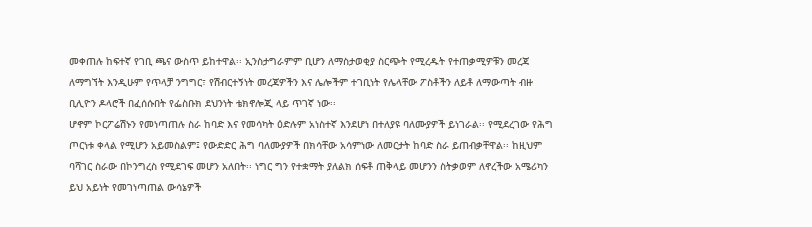መቀጠሉ ከፍተኛ የገቢ ጫና ውስጥ ይከተዋል፡፡ ኢንስታግራምም ቢሆን ለማስታወቂያ ስርጭት የሚረዱት የተጠቃሚዎቹን መረጃ ለማግኘት እንዲሁም የጥላቻ ንግግር፣ የሽብርተኝነት መረጃዎችን እና ሌሎችም ተገቢነት የሌላቸው ፖስቶችን ለይቶ ለማውጣት ብዙ ቢሊዮን ዶላሮች በፈሰሱበት የፌስቡክ ደህንነት ቴክኖሎጂ ላይ ጥገኛ ነው፡፡
ሆኖም ኮርፖሬሽኑን የመነጣጠሉ ስራ ከባድ እና የመሳካት ዕድሉም አነስተኛ እንደሆነ በተለያዩ ባለሙያዎች ይነገራል፡፡ የሚደረገው የሕግ ጦርነቱ ቀላል የሚሆን አይመስልም፤ የውድድር ሕግ ባለሙያዎች በክሳቸው አሳምነው ለመርታት ከባድ ስራ ይጠብቃቸዋል፡፡ ከዚህም ባሻገር ስራው በኮንግረስ የሚደገፍ መሆን አለበት፡፡ ነግር ግን የተቋማት ያለልክ ሰፍቶ ጠቅላይ መሆንን ስትቃወም ለኖረችው አሜሪካን ይህ አይነት የመገነጣጠል ውሳኔዎች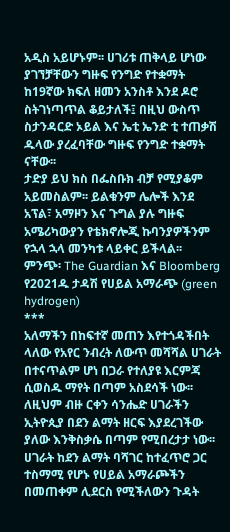አዲስ አይሆኑም፡፡ ሀገሪቱ ጠቅላይ ሆነው ያገኘቻቸውን ግዙፍ የንግድ የተቋማት ከ19ኛው ክፍለ ዘመን አንስቶ እንደ ዶሮ ስትገነጣጥል ቆይታለች፤ በዚህ ውስጥ ስታንዳርድ ኦይል እና ኤቲ ኤንድ ቲ ተጠቃሽ ዱላው ያረፈባቸው ግዙፍ የንግድ ተቋማት ናቸው፡፡
ታድያ ይህ ክስ በፌስቡክ ብቻ የሚያቆም አይመስልም፡፡ ይልቁንም ሌሎች እንደ አፕል፣ አማዞን እና ጉግል ያሉ ግዙፍ አሜሪካውያን የቴክኖሎጂ ኩባንያዎችንም የኋላ ኋላ መንካቱ ላይቀር ይችላል፡፡
ምንጭ፡ The Guardian እና Bloomberg
የ2021ዱ ታዳሽ የሀይል አማራጭ (green hydrogen)
***
አለማችን በከፍተኛ መጠን እየተጎዳችበት ላለው የአየር ንብረት ለውጥ መሻሻል ሀገራት በተናጥልም ሆነ በጋራ የተለያዩ እርምጃ ሲወስዱ ማየት በጣም አስደሳች ነው፡፡ ለዚህም ብዙ ርቀን ሳንሔድ ሀገራችን ኢትዮጲያ በደን ልማት ዘርፍ እያደረገችው ያለው እንቅስቃሴ በጣም የሚበረታታ ነው፡፡ ሀገራት ከደን ልማት ባሻገር ከተፈጥሮ ጋር ተስማሚ የሆኑ የሀይል አማራጮችን በመጠቀም ሊደርስ የሚችለውን ጉዳት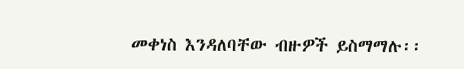መቀነስ እንዳለባቸው ብዙዎች ይስማማሉ፡፡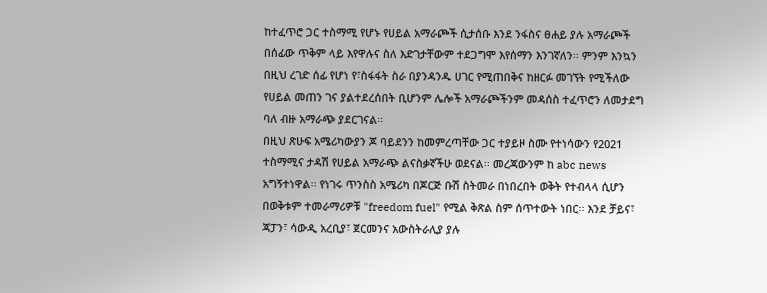ከተፈጥሮ ጋር ተስማሚ የሆኑ የሀይል አማራጮች ሲታሰቡ እንደ ንፋስና ፀሐይ ያሉ አማራጮች በሰፊው ጥቅም ላይ እየዋሉና ስለ እድገታቸውም ተደጋግሞ እየሰማን እንገኛለን፡፡ ምንም እንኳን በዚህ ረገድ ሰፊ የሆነ የ፣ስፋፋት ስራ በያንዳንዱ ሀገር የሚጠበቅና ከዘርፉ መገኘት የሚችለው የሀይል መጠን ገና ያልተደረሰበት ቢሆንም ሌሎች አማራጮችንም መዳሰስ ተፈጥሮን ለመታደግ ባለ ብዙ አማራጭ ያደርገናል፡፡
በዚህ ጽሁፍ አሜሪካውያን ጆ ባይደንን ከመምረጣቸው ጋር ተያይዞ ስሙ የተነሳውን የ2021 ተስማሚና ታዳሽ የሀይል አማራጭ ልናስቃኛችሁ ወደናል፡፡ መረጃውንም ከ abc news አግኝተነዋል፡፡ የነገሩ ጥንስስ አሜሪካ በጆርጅ ቡሽ ስትመራ በነበረበት ወቅት የተብላላ ሲሆን በወቅቱም ተመራማሪዎቹ "freedom fuel" የሚል ቅጽል ስም ሰጥተውት ነበር፡፡ እንደ ቻይና፣ ጃፓን፣ ሳውዲ አረቢያ፣ ጀርመንና አውስትራሊያ ያሉ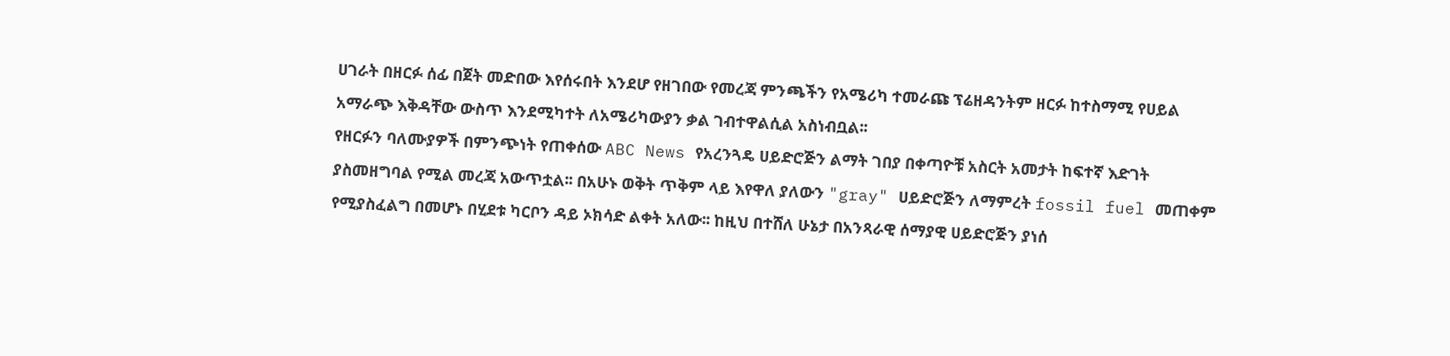ሀገራት በዘርፉ ሰፊ በጀት መድበው እየሰሩበት እንደሆ የዘገበው የመረጃ ምንጫችን የአሜሪካ ተመራጩ ፕሬዘዳንትም ዘርፉ ከተስማሚ የሀይል አማራጭ እቅዳቸው ውስጥ እንደሚካተት ለአሜሪካውያን ቃል ገብተዋልሲል አስነብቧል፡፡
የዘርፉን ባለሙያዎች በምንጭነት የጠቀሰው ABC News የአረንጓዴ ሀይድሮጅን ልማት ገበያ በቀጣዮቹ አስርት አመታት ከፍተኛ እድገት ያስመዘግባል የሚል መረጃ አውጥቷል፡፡ በአሁኑ ወቅት ጥቅም ላይ እየዋለ ያለውን "gray" ሀይድሮጅን ለማምረት fossil fuel መጠቀም የሚያስፈልግ በመሆኑ በሂደቱ ካርቦን ዳይ ኦክሳድ ልቀት አለው፡፡ ከዚህ በተሸለ ሁኔታ በአንጻራዊ ሰማያዊ ሀይድሮጅን ያነሰ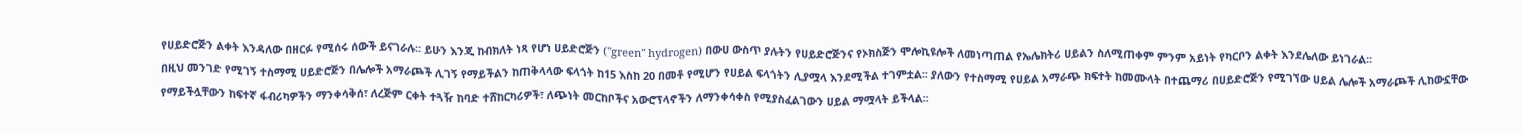የሀይድሮጅን ልቀት እንዳለው በዘርፉ የሚሰሩ ሰውች ይናገራሉ፡፡ ይሁን እንጂ ከብክለት ነጻ የሆነ ሀይድሮጅን ("green" hydrogen) በውሀ ውስጥ ያሉትን የሀይድሮጅንና የኦክስጅን ሞሎኪዩሎች ለመነጣጠል የኤሌክትሪ ሀይልን ስለሚጠቀም ምንም አይነት የካርቦን ልቀት እንደሌለው ይነገራል፡፡
በዚህ መንገድ የሚገኝ ተስማሚ ሀይድሮጅን በሌሎች አማራጮች ሊገኝ የማይችልን ከጠቅላላው ፍላጎት ከ15 እስከ 20 በመቶ የሚሆን የሀይል ፍላጎትን ሊያሟላ እንደሚችል ተገምቷል፡፡ ያለውን የተስማሚ የሀይል አማራጭ ክፍተት ከመሙላት በተጨማሪ በሀይድሮጅን የሚገኘው ሀይል ሌሎች አማራጮች ሊከውኗቸው የማይችሏቸውን ከፍተኛ ፋብሪካዎችን ማንቀሳቅሰ፣ ለረጅም ርቀት ተጓዥ ከባድ ተሸከርካሪዎች፣ ለጭነት መርከቦችና አውሮፕላኖችን ለማንቀሳቀስ የሚያስፈልገውን ሀይል ማሟላት ይችላል፡፡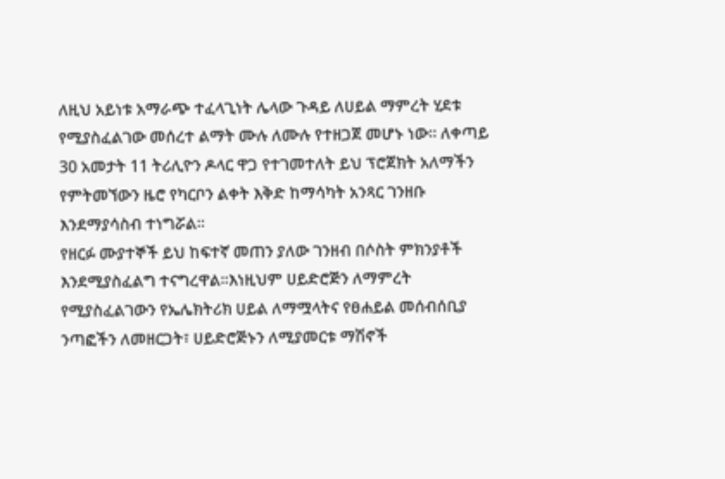ለዚህ አይነቱ አማራጭ ተፈላጊነት ሌላው ጉዳይ ለሀይል ማምረት ሂደቱ የሚያስፈልገው መሰረተ ልማት ሙሉ ለሙሉ የተዘጋጀ መሆኑ ነው፡፡ ለቀጣይ 30 አመታት 11 ትሪሊዮን ዶላር ዋጋ የተገመተለት ይህ ፕሮጀክት አለማችን የምትመኘውን ዜሮ የካርቦን ልቀት እቅድ ከማሳካት አንጻር ገንዘቡ እንደማያሳስብ ተነግሯል፡፡
የዘርፉ ሙያተኞች ይህ ከፍተኛ መጠን ያለው ገንዘብ በሶስት ምክንያቶች እንደሚያስፈልግ ተናግረዋል፡፡እነዚህም ሀይድሮጅን ለማምረት የሚያስፈልገውን የኤሌክትሪክ ሀይል ለማሟላትና የፀሐይል መሰብሰቢያ ንጣፎችን ለመዘርጋት፣ ሀይድሮጅኑን ለሚያመርቱ ማሽኖች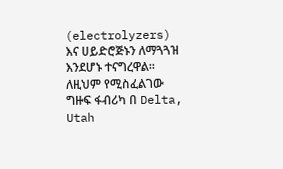(electrolyzers) እና ሀይድሮጅኑን ለማጓጓዝ እንደሆኑ ተናግረዋል፡፡ ለዚህም የሚስፈልገው ግዙፍ ፋብሪካ በ Delta, Utah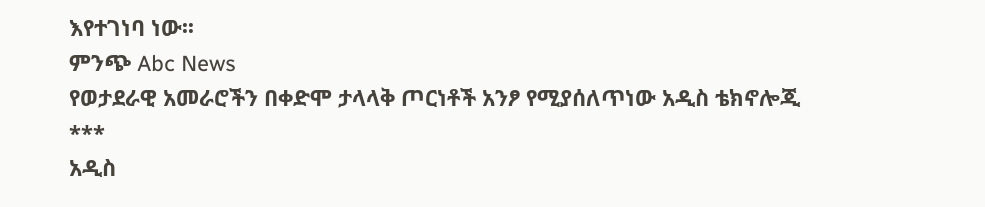እየተገነባ ነው፡፡
ምንጭ Abc News
የወታደራዊ አመራሮችን በቀድሞ ታላላቅ ጦርነቶች አንፆ የሚያሰለጥነው አዲስ ቴክኖሎጂ
***
አዲስ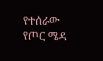የተሰራው የጦር ሜዳ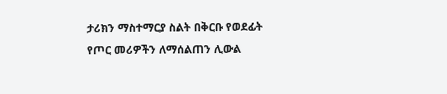ታሪክን ማስተማርያ ስልት በቅርቡ የወደፊት የጦር መሪዎችን ለማሰልጠን ሊውል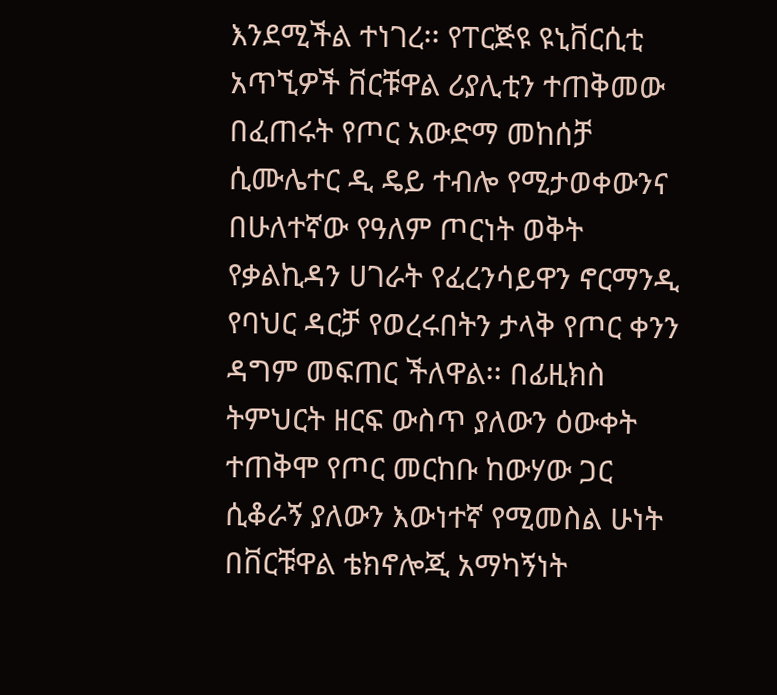እንደሚችል ተነገረ፡፡ የፐርጅዩ ዩኒቨርሲቲ አጥኚዎች ቨርቹዋል ሪያሊቲን ተጠቅመው በፈጠሩት የጦር አውድማ መከሰቻ ሲሙሌተር ዲ ዴይ ተብሎ የሚታወቀውንና በሁለተኛው የዓለም ጦርነት ወቅት የቃልኪዳን ሀገራት የፈረንሳይዋን ኖርማንዲ የባህር ዳርቻ የወረሩበትን ታላቅ የጦር ቀንን ዳግም መፍጠር ችለዋል፡፡ በፊዚክስ ትምህርት ዘርፍ ውስጥ ያለውን ዕውቀት ተጠቅሞ የጦር መርከቡ ከውሃው ጋር ሲቆራኝ ያለውን እውነተኛ የሚመስል ሁነት በቨርቹዋል ቴክኖሎጂ አማካኝነት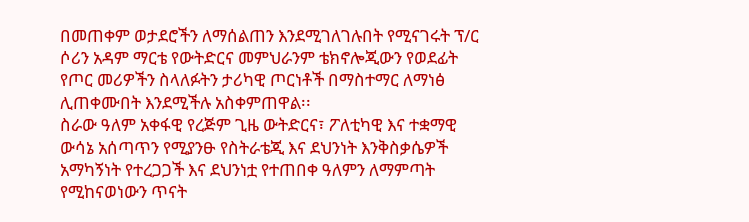በመጠቀም ወታደሮችን ለማሰልጠን እንደሚገለገሉበት የሚናገሩት ፕ/ር ሶሪን አዳም ማርቴ የውትድርና መምህራንም ቴክኖሎጂውን የወደፊት የጦር መሪዎችን ስላለፉትን ታሪካዊ ጦርነቶች በማስተማር ለማነፅ ሊጠቀሙበት እንደሚችሉ አስቀምጠዋል፡፡
ስራው ዓለም አቀፋዊ የረጅም ጊዜ ውትድርና፣ ፖለቲካዊ እና ተቋማዊ ውሳኔ አሰጣጥን የሚያንፁ የስትራቴጂ እና ደህንነት እንቅስቃሴዎች አማካኝነት የተረጋጋች እና ደህንነቷ የተጠበቀ ዓለምን ለማምጣት የሚከናወነውን ጥናት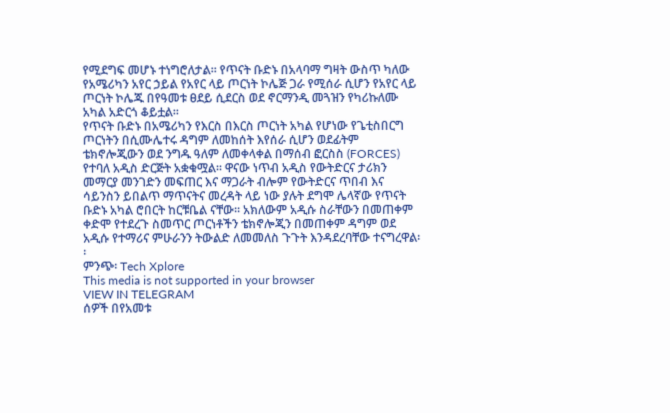የሚደግፍ መሆኑ ተነግሮለታል፡፡ የጥናት ቡድኑ በአላባማ ግዛት ውስጥ ካለው የአሜሪካን አየር ኃይል የአየር ላይ ጦርነት ኮሌጅ ጋራ የሚሰራ ሲሆን የአየር ላይ ጦርነት ኮሌጁ በየዓመቱ ፀደይ ሲደርስ ወደ ኖርማንዲ መጓዝን የካሪኩለሙ አካል አድርጎ ቆይቷል፡፡
የጥናት ቡድኑ በአሜሪካን የእርስ በእርስ ጦርነት አካል የሆነው የጌቲስበርግ ጦርነትን በሲሙሌተሩ ዳግም ለመከሰት እየሰራ ሲሆን ወደፊትም ቴክኖሎጂውን ወደ ንግዱ ዓለም ለመቀላቀል በማሰብ ፎርስስ (FORCES) የተባለ አዲስ ድርጅት አቋቁሟል፡፡ ዋናው ነጥብ አዲስ የውትድርና ታሪክን መማርያ መንገድን መፍጠር እና ማጋራት ብሎም የውትድርና ጥበብ እና ሳይንስን ይበልጥ ማጥናትና መረዳት ላይ ነው ያሉት ደግሞ ሌላኛው የጥናት ቡድኑ አካል ሮበርት ከርቹቤል ናቸው፡፡ አክለውም አዲሱ ስራቸውን በመጠቀም ቀድሞ የተደረጉ ስመጥር ጦርነቶችን ቴክኖሎጂን በመጠቀም ዳግም ወደ አዲሱ የተማሪና ምሁራንን ትውልድ ለመመለስ ጉጉት እንዳደረባቸው ተናግረዋል፡፡
ምንጭ፡ Tech Xplore
This media is not supported in your browser
VIEW IN TELEGRAM
ሰዎች በየአመቱ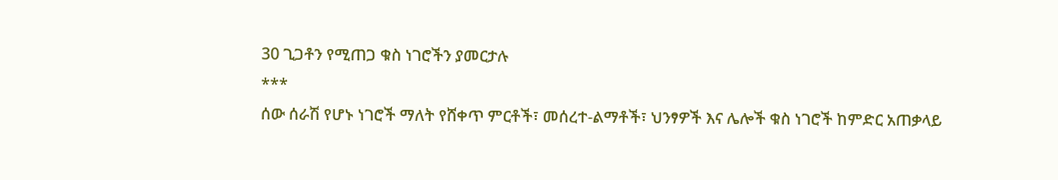30 ጊጋቶን የሚጠጋ ቁስ ነገሮችን ያመርታሉ
***
ሰው ሰራሽ የሆኑ ነገሮች ማለት የሸቀጥ ምርቶች፣ መሰረተ-ልማቶች፣ ህንፃዎች እና ሌሎች ቁስ ነገሮች ከምድር አጠቃላይ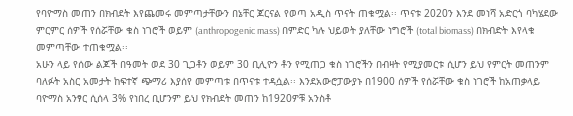የባዮማስ መጠን በክብደት እየጨመሩ መምጣታቸውን በኔቸር ጆርናል የወጣ አዲስ ጥናት ጠቁሟል፡፡ ጥናቱ 2020ን እንደ መነሻ አድርጎ ባካሄደው ምርምር ሰዎች የሰሯቸው ቁስ ነገሮች ወይም (anthropogenic mass) በምድር ካሉ ህይወት ያለቸው ነግሮች (total biomass) በክብድት እየላቁ መምጣቸው ተጠቁሟል፡፡
አሁን ላይ የሰው ልጆች በዓመት ወደ 30 ጊጋቶን ወይም 30 ቢሊዮን ቶን የሚጠጋ ቁስ ነገሮችን በብዛት የሚያመርቱ ሲሆን ይህ የምርት መጠንም ባለፉት አስር አመታት ከፍተኛ ጭማሪ እያሰየ መምጣቱ በጥናቱ ተዳሷል፡፡ እንደአውሮፓውያኑ በ1900 ሰዎች የሰሯቸው ቁስ ነገሮች ከአጠቃላይ ባዮማስ አንፃር ሲሰላ 3% የነበረ ቢሆንም ይህ የክብደት መጠን ከ1920ዎቹ አንስቶ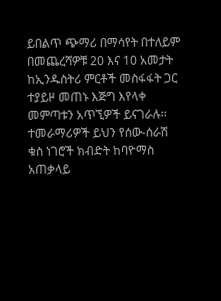ይበልጥ ጭማሪ በማሳየት በተለይም በመጨረሻዎቹ 20 እና 10 አመታት ከኢንዱስትሪ ምርቶች መስፋፋት ጋር ተያይዞ መጠኑ እጅግ እየላቀ መምጣቱን አጥኚዎች ይናገራሉ፡፡
ተመራማሪዎች ይህን የሰው-ሰራሽ ቁስ ነገሮች ክብድት ከባዮማስ አጠቃላይ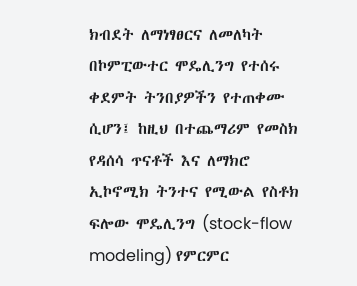ክብደት ለማነፃፀርና ለመለካት በኮምፒውተር ሞዴሊንግ የተሰሩ ቀደምት ትንበያዎችን የተጠቀሙ ሲሆን፤ ከዚህ በተጨማሪም የመስክ የዳሰሳ ጥናቶች እና ለማክሮ ኢኮኖሚክ ትንተና የሚውል የስቶክ ፍሎው ሞዴሊንግ (stock-flow modeling) የምርምር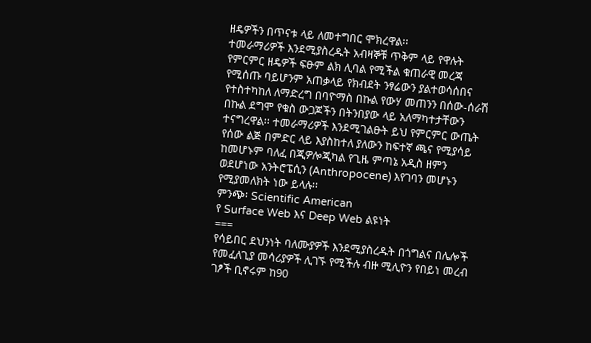ዘዴዎችን በጥናቱ ላይ ለመተግበር ሞክረዋል፡፡
ተመራማሪዎች እንደሚያስረዱት አብዛኞቹ ጥቅም ላይ የዋሉት የምርምር ዘዴዎች ፍፁም ልክ ሊባል የሚችል ቁጠራዊ መረጃ የሚሰጡ ባይሆንም አጠቃላይ የክብደት ንፃሬውን ያልተወሳሰበና የተስተካከለ ለማድረግ በባዮማስ በኩል የውሃ መጠንን በሰው-ሰራሽ በኩል ደግሞ የቁስ ውጋጆችን በትንበያው ላይ አለማካተታቸውን ተናግረዋል፡፡ ተመራማሪዎች እንደሚገልፁት ይህ የምርምር ውጤት የሰው ልጅ በምድር ላይ እያስከተለ ያለውን ከፍተኛ ጫና የሚያሳይ ከመሆኑም ባለፈ በጂዎሎጂካል የጊዜ ምጣኔ አዲስ ዘምን ወደሆነው አንትሮፔሲን (Anthropocene) እየገባን መሆኑን የሚያመለክት ነው ይላሉ፡፡
ምንጭ፡ Scientific American
የ Surface Web እና Deep Web ልዩነት
===
የሳይበር ደህንነት ባለሙያዎች እንደሚያስረዱት በጎግልና በሌሎች የመፈለጊያ መሳሪያዎች ሊገኙ የሚችሉ ብዙ ሚሊዮን የበይነ መረብ ገፆች ቢኖሩም ከ90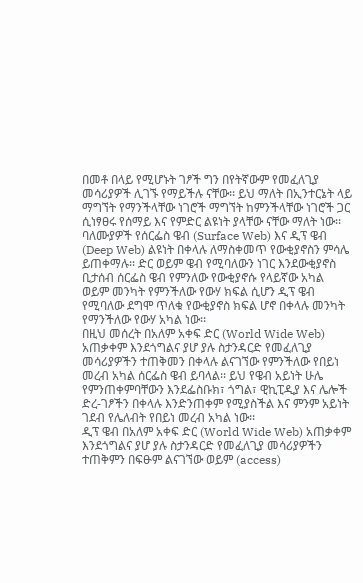በመቶ በላይ የሚሆኑት ገፆች ግን በየትኛውም የመፈለጊያ መሳሪያዎች ሊገኙ የማይችሉ ናቸው፡፡ ይህ ማለት በኢንተርኔት ላይ ማግኘት የማንችላቸው ነገሮች ማግኘት ከምንችላቸው ነገሮች ጋር ሲነፃፀሩ የሰማይ እና የምድር ልዩነት ያላቸው ናቸው ማለት ነው፡፡
ባለሙያዎች የሰርፌስ ዌብ (Surface Web) እና ዲፕ ዌብ (Deep Web) ልዩነት በቀላሉ ለማስቀመጥ የውቂያኖስን ምሳሌ ይጠቀማሉ፡፡ ድር ወይም ዌብ የሚባለውን ነገር እንደውቂያኖስ ቢታሰብ ሰርፌስ ዌብ የምንለው የውቂያኖሱ የላይኛው አካል ወይም መንካት የምንችለው የውሃ ክፍል ሲሆን ዲፕ ዌብ የሚባለው ደግሞ ጥለቁ የውቂያኖስ ክፍል ሆኖ በቀላሉ መንካት የማንችለው የውሃ አካል ነው፡፡
በዚህ መሰረት በአለም አቀፍ ድር (World Wide Web) አጠቃቀም እንደጎግልና ያሆ ያሉ ስታንዳርድ የመፈለጊያ መሳሪያዎችን ተጠቅመን በቀላሉ ልናገኘው የምንችለው የበይነ መረብ አካል ሰርፌስ ዌብ ይባላል፡፡ ይህ የዌብ አይነት ሁሌ የምንጠቀምባቸውን እንደፌስቡክ፣ ጎግል፣ ዊኪፒዲያ እና ሌሎች ድረ-ገፆችን በቀላሉ እንድንጠቀም የሚያስችል እና ምንም አይነት ገደብ የሌለብት የበይነ መረብ አካል ነው፡፡
ዲፕ ዌብ በአለም አቀፍ ድር (World Wide Web) አጠቃቀም እንደጎግልና ያሆ ያሉ ስታንዳርድ የመፈለጊያ መሳሪያዎችን ተጠቅምን በፍፁም ልናገኘው ወይም (access)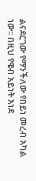ልናደርገው የማንችለው የበይነ መረብ አካል ነው፡፡ በዚህ የዌብ አይነት እነደ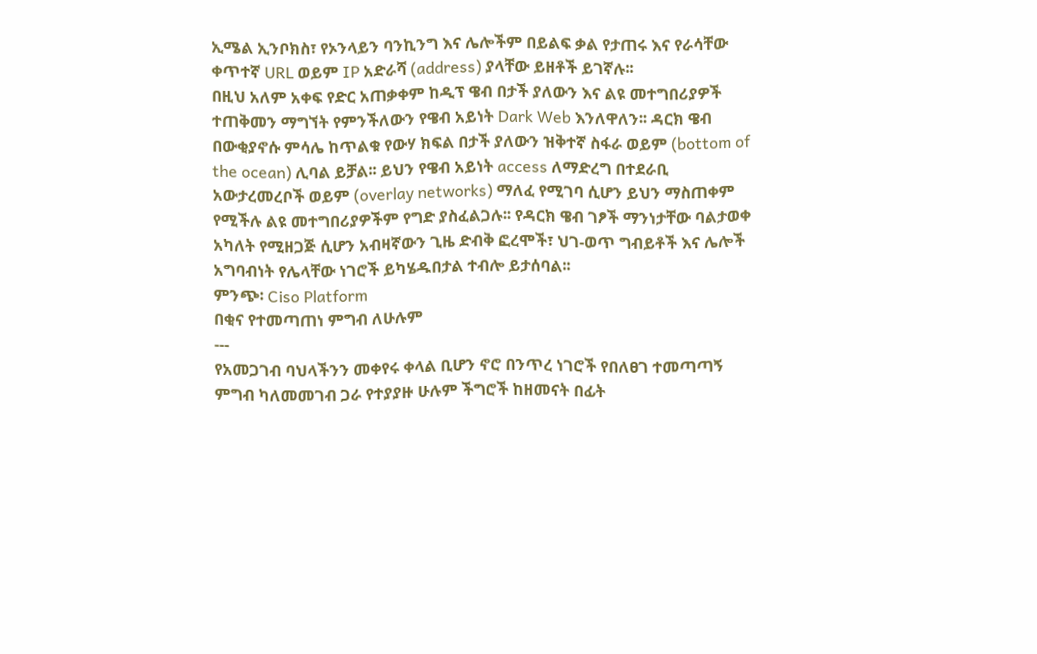ኢሜል ኢንቦክስ፣ የኦንላይን ባንኪንግ እና ሌሎችም በይልፍ ቃል የታጠሩ እና የራሳቸው ቀጥተኛ URL ወይም IP አድራሻ (address) ያላቸው ይዘቶች ይገኛሉ፡፡
በዚህ አለም አቀፍ የድር አጠቃቀም ከዲፕ ዌብ በታች ያለውን እና ልዩ መተግበሪያዎች ተጠቅመን ማግኘት የምንችለውን የዌብ አይነት Dark Web እንለዋለን፡፡ ዳርክ ዌብ በውቂያኖሱ ምሳሌ ከጥልቁ የውሃ ክፍል በታች ያለውን ዝቅተኛ ስፋራ ወይም (bottom of the ocean) ሊባል ይቻል፡፡ ይህን የዌብ አይነት access ለማድረግ በተደራቢ አውታረመረቦች ወይም (overlay networks) ማለፈ የሚገባ ሲሆን ይህን ማስጠቀም የሚችሉ ልዩ መተግበሪያዎችም የግድ ያስፈልጋሉ፡፡ የዳርክ ዌብ ገፆች ማንነታቸው ባልታወቀ አካለት የሚዘጋጅ ሲሆን አብዛኛውን ጊዜ ድብቅ ፎረሞች፣ ህገ-ወጥ ግብይቶች እና ሌሎች አግባብነት የሌላቸው ነገሮች ይካሄዱበታል ተብሎ ይታሰባል፡፡
ምንጭ፡ Ciso Platform
በቂና የተመጣጠነ ምግብ ለሁሉም
---
የአመጋገብ ባህላችንን መቀየሩ ቀላል ቢሆን ኖሮ በንጥረ ነገሮች የበለፀገ ተመጣጣኝ ምግብ ካለመመገብ ጋራ የተያያዙ ሁሉም ችግሮች ከዘመናት በፊት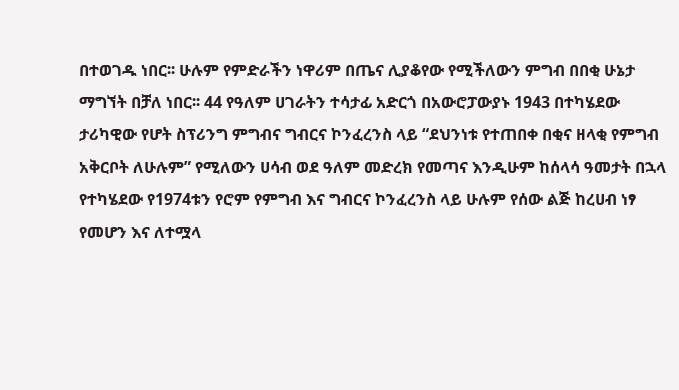በተወገዱ ነበር፡፡ ሁሉም የምድራችን ነዋሪም በጤና ሊያቆየው የሚችለውን ምግብ በበቂ ሁኔታ ማግኘት በቻለ ነበር፡፡ 44 የዓለም ሀገራትን ተሳታፊ አድርጎ በአውሮፓውያኑ 1943 በተካሄደው ታሪካዊው የሆት ስፕሪንግ ምግብና ግብርና ኮንፈረንስ ላይ “ደህንነቱ የተጠበቀ በቂና ዘላቂ የምግብ አቅርቦት ለሁሉም” የሚለውን ሀሳብ ወደ ዓለም መድረክ የመጣና እንዲሁም ከሰላሳ ዓመታት በኋላ የተካሄደው የ1974ቱን የሮም የምግብ እና ግብርና ኮንፈረንስ ላይ ሁሉም የሰው ልጅ ከረሀብ ነፃ የመሆን እና ለተሟላ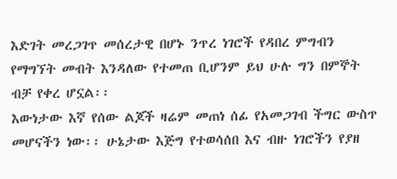እድገት መረጋገጥ መሰረታዊ በሆኑ ንጥረ ነገሮች የዳበረ ምግብን የማግኘት መብት እንዳለው የተመጠ ቢሆንም ይህ ሁሉ ግን በምኞት ብቻ የቀረ ሆኗል፡፡
እውነታው እኛ የሰው ልጆች ዛሬም መጠነ ሰፊ የአመጋገብ ችግር ውስጥ መሆናችን ነው፡፡ ሁኔታው እጅግ የተወሳሰበ እና ብዙ ነገሮችን የያዘ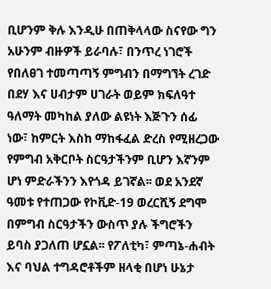ቢሆንም ቅሉ እንዲሁ በጠቅላላው ስናየው ግን አሁንም ብዙዎች ይራባሉ፣ በንጥረ ነገሮች የበለፀገ ተመጣጣኝ ምግብን በማግኘት ረገድ በደሃ እና ሀብታም ሀገራት ወይም ክፍለዓተ ዓለማት መካከል ያለው ልዩነት እጅጉን ሰፊ ነው፣ ከምርት እስከ ማከፋፈል ድረስ የሚዘረጋው የምግብ አቅርቦት ስርዓታችንም ቢሆን እኛንም ሆነ ምድራችንን እየጎዳ ይገኛል፡፡ ወደ አንደኛ ዓመቱ የተጠጋው የኮቪድ-19 ወረርሺኝ ደግሞ በምግብ ስርዓታችን ውስጥ ያሉ ችግሮችን ይባስ ያጋለጠ ሆኗል፡፡ የፖለቲካ፣ ምጣኔ-ሐብት እና ባህል ተግዳሮቶችም ዘላቂ በሆነ ሁኔታ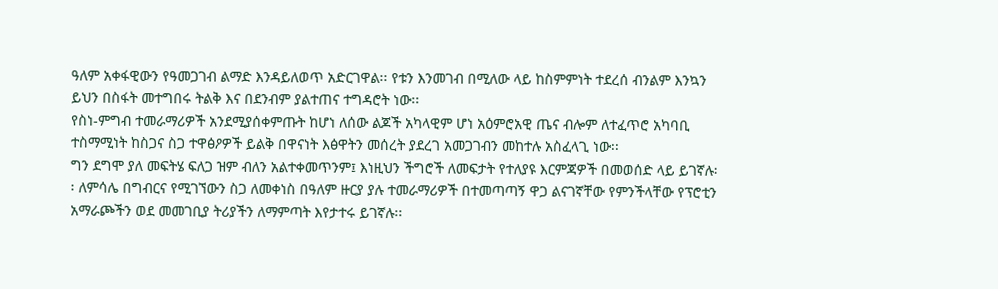ዓለም አቀፋዊውን የዓመጋገብ ልማድ እንዳይለወጥ አድርገዋል፡፡ የቱን እንመገብ በሚለው ላይ ከስምምነት ተደረሰ ብንልም እንኳን ይህን በስፋት መተግበሩ ትልቅ እና በደንብም ያልተጠና ተግዳሮት ነው፡፡
የስነ-ምግብ ተመራማሪዎች አንደሚያሰቀምጡት ከሆነ ለሰው ልጆች አካላዊም ሆነ አዕምሮአዊ ጤና ብሎም ለተፈጥሮ አካባቢ ተስማሚነት ከስጋና ስጋ ተዋፅዖዎች ይልቅ በዋናነት እፅዋትን መሰረት ያደረገ አመጋገብን መከተሉ አስፈላጊ ነው፡፡
ግን ደግሞ ያለ መፍትሄ ፍለጋ ዝም ብለን አልተቀመጥንም፤ እነዚህን ችግሮች ለመፍታት የተለያዩ እርምጃዎች በመወሰድ ላይ ይገኛሉ፡፡ ለምሳሌ በግብርና የሚገኘውን ስጋ ለመቀነስ በዓለም ዙርያ ያሉ ተመራማሪዎች በተመጣጣኝ ዋጋ ልናገኛቸው የምንችላቸው የፕሮቲን አማራጮችን ወደ መመገቢያ ትሪያችን ለማምጣት እየታተሩ ይገኛሉ፡፡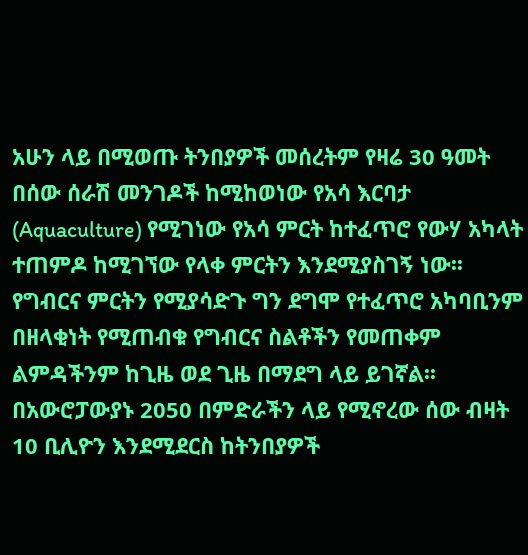አሁን ላይ በሚወጡ ትንበያዎች መሰረትም የዛሬ 30 ዓመት በሰው ሰራሽ መንገዶች ከሚከወነው የአሳ እርባታ (Aquaculture) የሚገነው የአሳ ምርት ከተፈጥሮ የውሃ አካላት ተጠምዶ ከሚገኘው የላቀ ምርትን እንደሚያስገኝ ነው፡፡ የግብርና ምርትን የሚያሳድጉ ግን ደግሞ የተፈጥሮ አካባቢንም በዘላቂነት የሚጠብቁ የግብርና ስልቶችን የመጠቀም ልምዳችንም ከጊዜ ወደ ጊዜ በማደግ ላይ ይገኛል፡፡
በአውሮፓውያኑ 2050 በምድራችን ላይ የሚኖረው ሰው ብዛት 10 ቢሊዮን እንደሚደርስ ከትንበያዎች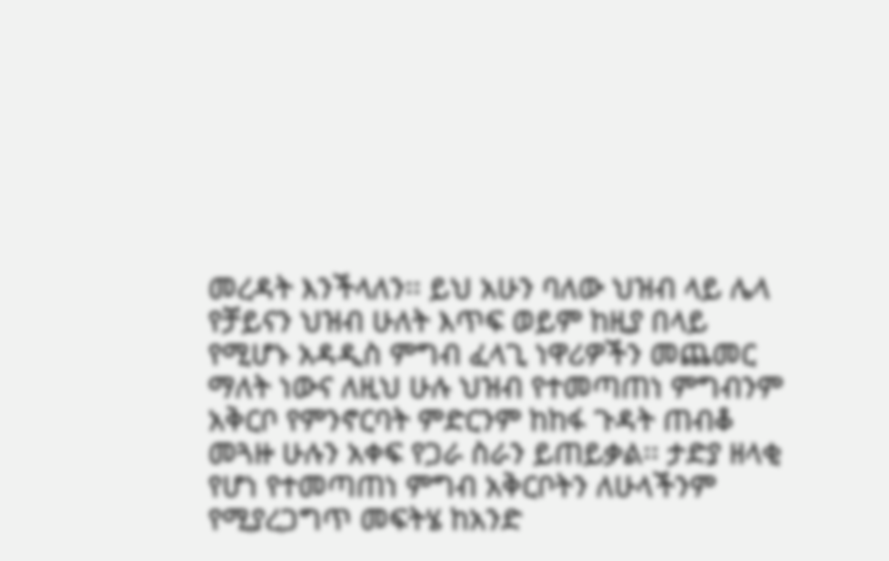መረዳት እንችላለን፡፡ ይህ አሁን ባለው ህዝብ ላይ ሌላ የቻይናን ህዝብ ሁለት እጥፍ ወይም ከዚያ በላይ የሚሆኑ አዳዲስ ምግብ ፈላጊ ነዋሪዎችን መጨመር ማለት ነውና ለዚህ ሁሉ ህዝብ የተመጣጠነ ምግብንም አቅርቦ የምንኖርባት ምድርንም ከከፋ ጉዳት ጠብቆ መጓዙ ሁሉን አቀፍ የጋራ ስራን ይጠይቃል፡፡ ታድያ ዘላቂ የሆነ የተመጣጠነ ምግብ አቅርቦትን ለሁላችንም የሚያረጋግጥ መፍትሄ ከአንድ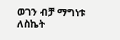ወገን ብቻ ማግነቱ ለስኬት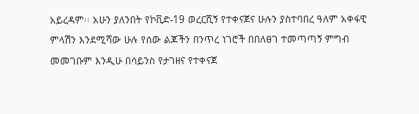አይረዳም፡፡ አሁን ያለንበት የኮቪድ-19 ወረርሺኝ የተቀናጀና ሁሉን ያስተባበረ ዓለም አቀፋዊ ምላሽን እንደሚሻው ሁሉ የሰው ልጆችን በንጥረ ነገሮች በበለፀገ ተመጣጣኝ ምግብ መመገቡም እንዲሁ በሳይንስ የታገዘና የተቀናጀ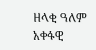ዘላቂ ዓለም አቀፋዊ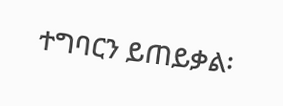ተግባርን ይጠይቃል፡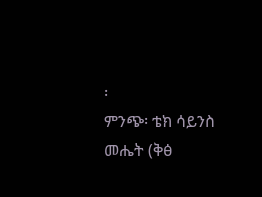፡
ምንጭ፡ ቴክ ሳይንስ መሔት (ቅፅ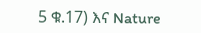5 ቁ.17) እና Nature